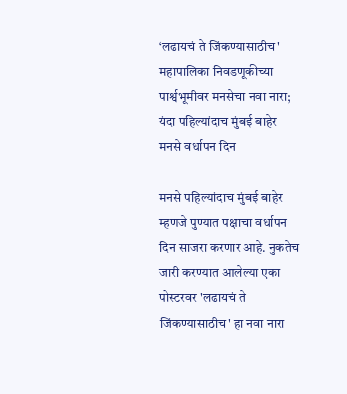‘लढायचं ते जिंकण्यासाठीच' महापालिका निवडणूकीच्या पार्श्वभूमीवर मनसेचा नवा नारा; यंदा पहिल्यांदाच मुंबई बाहेर मनसे वर्धापन दिन

मनसे पहिल्यांदाच मुंबई बाहेर म्हणजे पुण्यात पक्षाचा वर्धापन दिन साजरा करणार आहे. नुकतेच जारी करण्यात आलेल्या एका पोस्टरवर 'लढायचं ते जिंकण्यासाठीच' हा नवा नारा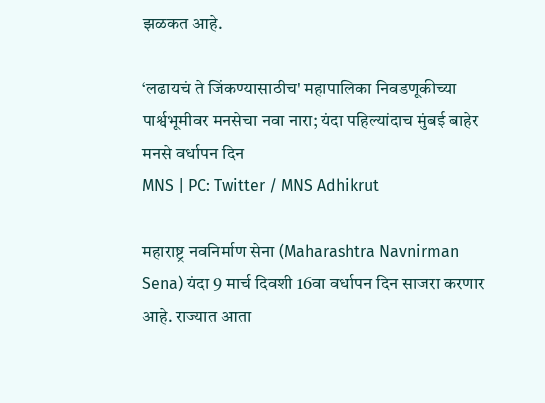झळकत आहे.

‘लढायचं ते जिंकण्यासाठीच' महापालिका निवडणूकीच्या पार्श्वभूमीवर मनसेचा नवा नारा; यंदा पहिल्यांदाच मुंबई बाहेर मनसे वर्धापन दिन
MNS | PC: Twitter / MNS Adhikrut

महाराष्ट्र नवनिर्माण सेना (Maharashtra Navnirman Sena) यंदा 9 मार्च दिवशी 16वा वर्धापन दिन साजरा करणार आहे. राज्यात आता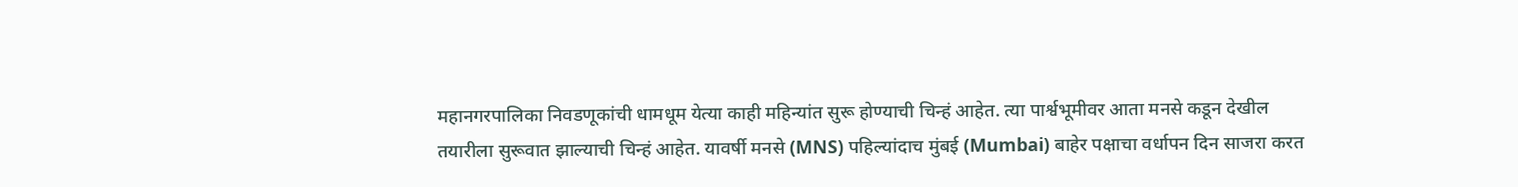महानगरपालिका निवडणूकांची धामधूम येत्या काही महिन्यांत सुरू होण्याची चिन्हं आहेत. त्या पार्श्वभूमीवर आता मनसे कडून देखील तयारीला सुरूवात झाल्याची चिन्हं आहेत. यावर्षी मनसे (MNS) पहिल्यांदाच मुंबई (Mumbai) बाहेर पक्षाचा वर्धापन दिन साजरा करत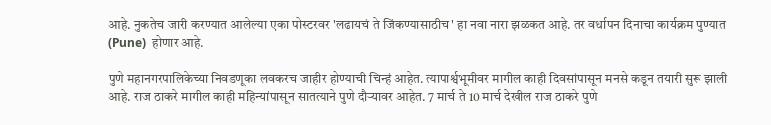आहे. नुकतेच जारी करण्यात आलेल्या एका पोस्टरवर 'लढायचं ते जिंकण्यासाठीच' हा नवा नारा झळकत आहे. तर वर्धापन दिनाचा कार्यक्रम पुण्यात (Pune)  होणार आहे.

पुणे महानगरपालिकेच्या निवडणूका लवकरच जाहीर होण्याची चिन्हं आहेत. त्यापार्श्वभूमीवर मागील काही दिवसांपासून मनसे कडून तयारी सुरू झाली आहे. राज ठाकरे मागील काही महिन्यांपासून सातत्याने पुणे दौर्‍यावर आहेत. 7 मार्च ते 10 मार्च देखील राज ठाकरे पुणे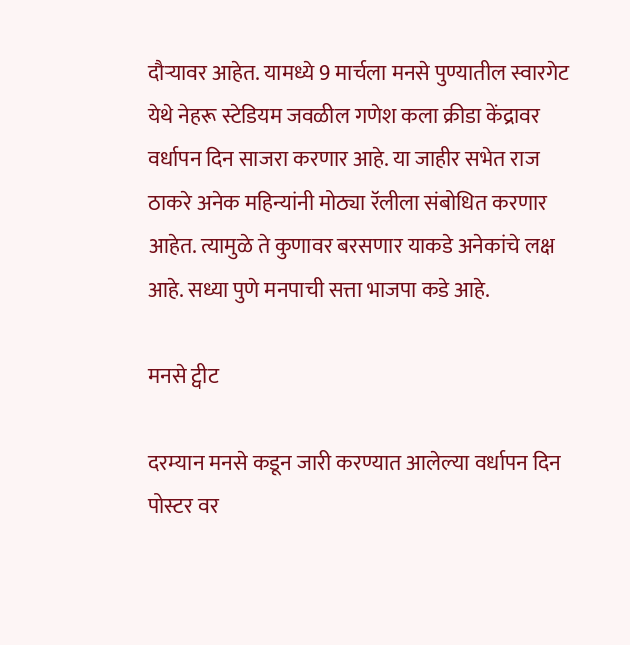दौर्‍यावर आहेत. यामध्ये 9 मार्चला मनसे पुण्यातील स्वारगेट येथे नेहरू स्टेडियम जवळील गणेश कला क्रीडा केंद्रावर वर्धापन दिन साजरा करणार आहे. या जाहीर सभेत राज ठाकरे अनेक महिन्यांनी मोठ्या रॅलीला संबोधित करणार आहेत. त्यामुळे ते कुणावर बरसणार याकडे अनेकांचे लक्ष आहे. सध्या पुणे मनपाची सत्ता भाजपा कडे आहे.

मनसे ट्वीट

दरम्यान मनसे कडून जारी करण्यात आलेल्या वर्धापन दिन पोस्टर वर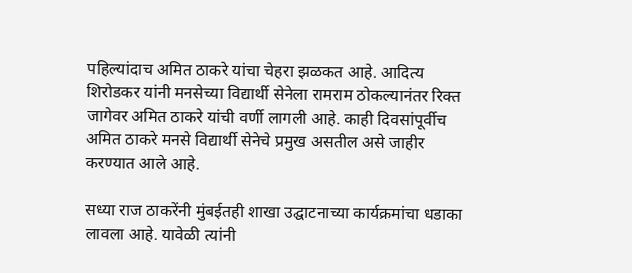पहिल्यांदाच अमित ठाकरे यांचा चेहरा झळकत आहे. आदित्य शिरोडकर यांनी मनसेच्या विद्यार्थी सेनेला रामराम ठोकल्यानंतर रिक्त जागेवर अमित ठाकरे यांची वर्णी लागली आहे. काही दिवसांपूर्वीच अमित ठाकरे मनसे विद्यार्थी सेनेचे प्रमुख असतील असे जाहीर करण्यात आले आहे.

सध्या राज ठाकरेंनी मुंबईतही शाखा उद्घाटनाच्या कार्यक्रमांचा धडाका लावला आहे. यावेळी त्यांनी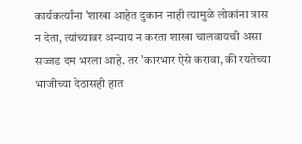कार्यकर्त्यांना 'शाखा आहेत दुकान नाही त्यामुळे लोकांना त्रास न देता, त्यांच्यावर अन्याय न करता शाखा चालवायची असा सज्जड दम भरला आहे. तर 'कारभार ऐसे करावा, की रयतेच्या भाजीच्या देठासही हात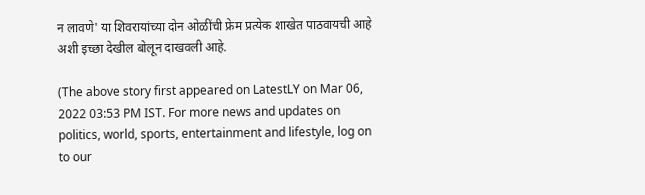न लावणे' या शिवरायांच्या दोन ओळींची फ्रेम प्रत्येक शाखेत पाठवायची आहे अशी इच्छा देखील बोलून दाखवली आहे.

(The above story first appeared on LatestLY on Mar 06, 2022 03:53 PM IST. For more news and updates on politics, world, sports, entertainment and lifestyle, log on to our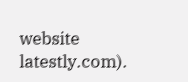website latestly.com).